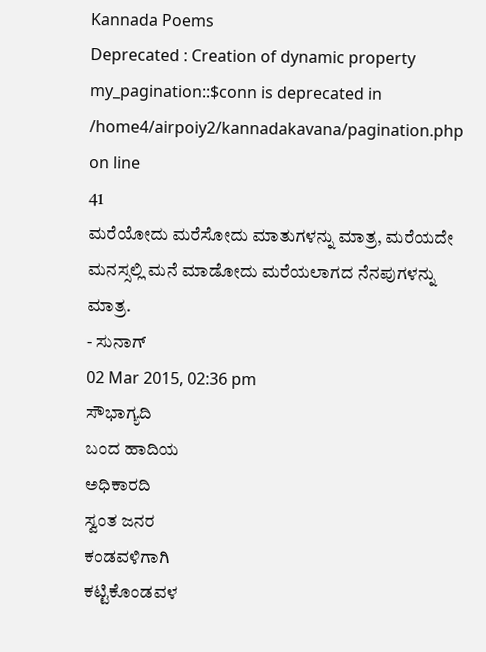Kannada Poems
Deprecated : Creation of dynamic property my_pagination::$conn is deprecated in
/home4/airpoiy2/kannadakavana/pagination.php on line
41
ಮರೆಯೋದು ಮರೆಸೋದು ಮಾತುಗಳನ್ನು ಮಾತ್ರ, ಮರೆಯದೇ ಮನಸ್ಸಲ್ಲಿ ಮನೆ ಮಾಡೋದು ಮರೆಯಲಾಗದ ನೆನಪುಗಳನ್ನು
ಮಾತ್ರ.
- ಸುನಾಗ್
02 Mar 2015, 02:36 pm
ಸೌಭಾಗ್ಯದಿ
ಬಂದ ಹಾದಿಯ
ಅಧಿಕಾರದಿ
ಸ್ವಂತ ಜನರ
ಕಂಡವಳಿಗಾಗಿ
ಕಟ್ಟಿಕೊಂಡವಳ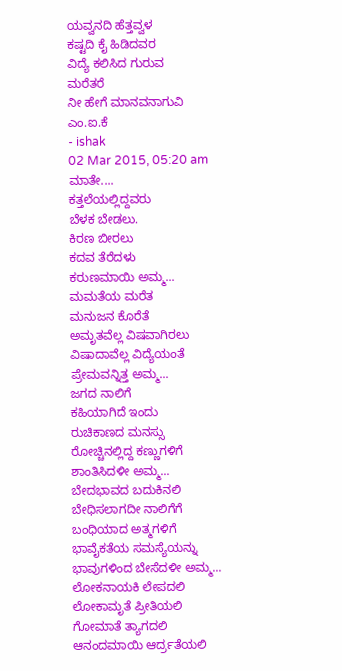ಯವ್ವನದಿ ಹೆತ್ತವ್ವಳ
ಕಷ್ಟದಿ ಕೈ ಹಿಡಿದವರ
ವಿದ್ಯೆ ಕಲಿಸಿದ ಗುರುವ
ಮರೆತರೆ
ನೀ ಹೇಗೆ ಮಾನವನಾಗುವಿ
ಎಂ.ಐ.ಕೆ
- ishak
02 Mar 2015, 05:20 am
ಮಾತೇ....
ಕತ್ತಲೆಯಲ್ಲಿದ್ದವರು
ಬೆಳಕ ಬೇಡಲು.
ಕಿರಣ ಬೀರಲು
ಕದವ ತೆರೆದಳು
ಕರುಣಮಾಯಿ ಅಮ್ಮ...
ಮಮತೆಯ ಮರೆತ
ಮನುಜನ ಕೊರೆತೆ
ಅಮೃತವೆಲ್ಲ ವಿಷವಾಗಿರಲು
ವಿಷಾದಾವೆಲ್ಲ ವಿದ್ಯೆಯಂತೆ
ಪ್ರೇಮವನ್ನಿತ್ತ ಅಮ್ಮ...
ಜಗದ ನಾಲಿಗೆ
ಕಹಿಯಾಗಿದೆ ಇಂದು
ರುಚಿಕಾಣದ ಮನಸ್ಸು
ರೋಚ್ಚಿನಲ್ಲಿದ್ದ ಕಣ್ಣುಗಳಿಗೆ
ಶಾಂತಿಸಿದಳೀ ಅಮ್ಮ...
ಬೇದಭಾವದ ಬದುಕಿನಲಿ
ಬೇಧಿಸಲಾಗದೀ ನಾಲಿಗೆಗೆ
ಬಂಧಿಯಾದ ಅತ್ಮಗಳಿಗೆ
ಭಾವೈಕತೆಯ ಸಮಸ್ಯೆಯನ್ನು
ಭಾವುಗಳಿಂದ ಬೇಸೆದಳೀ ಅಮ್ಮ...
ಲೋಕನಾಯಕಿ ಲೇಪದಲಿ
ಲೋಕಾಮೃತೆ ಪ್ರೀತಿಯಲಿ
ಗೋಮಾತೆ ತ್ಯಾಗದಲಿ
ಆನಂದಮಾಯಿ ಆರ್ದ್ರತೆಯಲಿ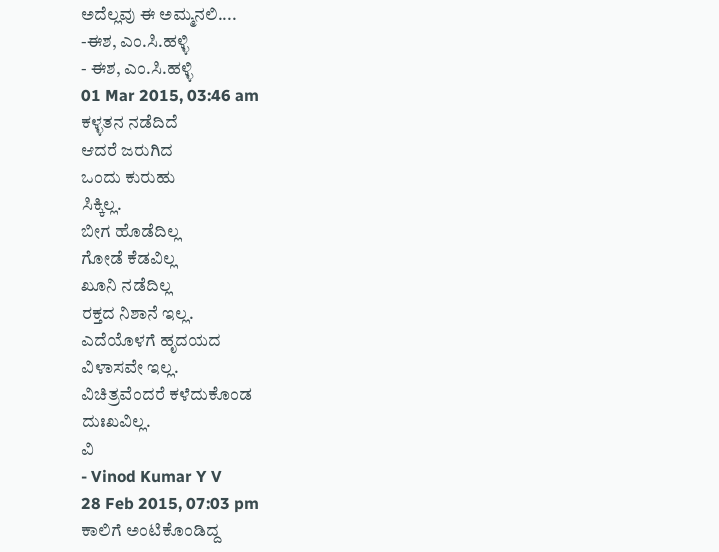ಅದೆಲ್ಲವು ಈ ಅಮ್ಮನಲಿ....
-ಈಶ, ಎಂ.ಸಿ.ಹಳ್ಳಿ
- ಈಶ, ಎಂ.ಸಿ.ಹಳ್ಳಿ
01 Mar 2015, 03:46 am
ಕಳ್ಳತನ ನಡೆದಿದೆ
ಆದರೆ ಜರುಗಿದ
ಒಂದು ಕುರುಹು
ಸಿಕ್ಕಿಲ್ಲ.
ಬೀಗ ಹೊಡೆದಿಲ್ಲ
ಗೋಡೆ ಕೆಡವಿಲ್ಲ
ಖೂನಿ ನಡೆದಿಲ್ಲ
ರಕ್ತದ ನಿಶಾನೆ ಇಲ್ಲ.
ಎದೆಯೊಳಗೆ ಹೃದಯದ
ವಿಳಾಸವೇ ಇಲ್ಲ.
ವಿಚಿತ್ರವೆಂದರೆ ಕಳೆದುಕೊಂಡ
ದುಃಖವಿಲ್ಲ.
ವಿ
- Vinod Kumar Y V
28 Feb 2015, 07:03 pm
ಕಾಲಿಗೆ ಅಂಟಿಕೊಂಡಿದ್ದ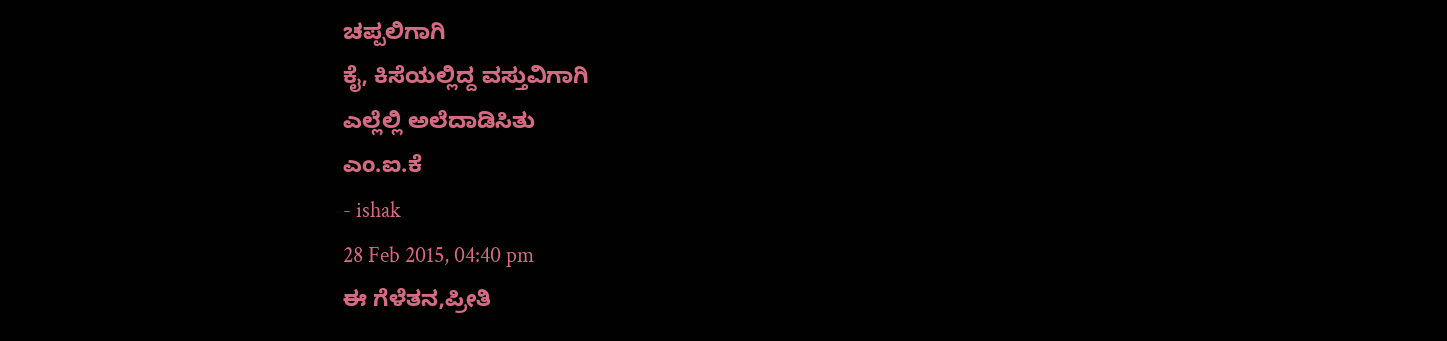ಚಪ್ಪಲಿಗಾಗಿ
ಕೈ, ಕಿಸೆಯಲ್ಲಿದ್ದ ವಸ್ತುವಿಗಾಗಿ
ಎಲ್ಲೆಲ್ಲಿ ಅಲೆದಾಡಿಸಿತು
ಎಂ.ಐ.ಕೆ
- ishak
28 Feb 2015, 04:40 pm
ಈ ಗೆಳೆತನ,ಪ್ರೀತಿ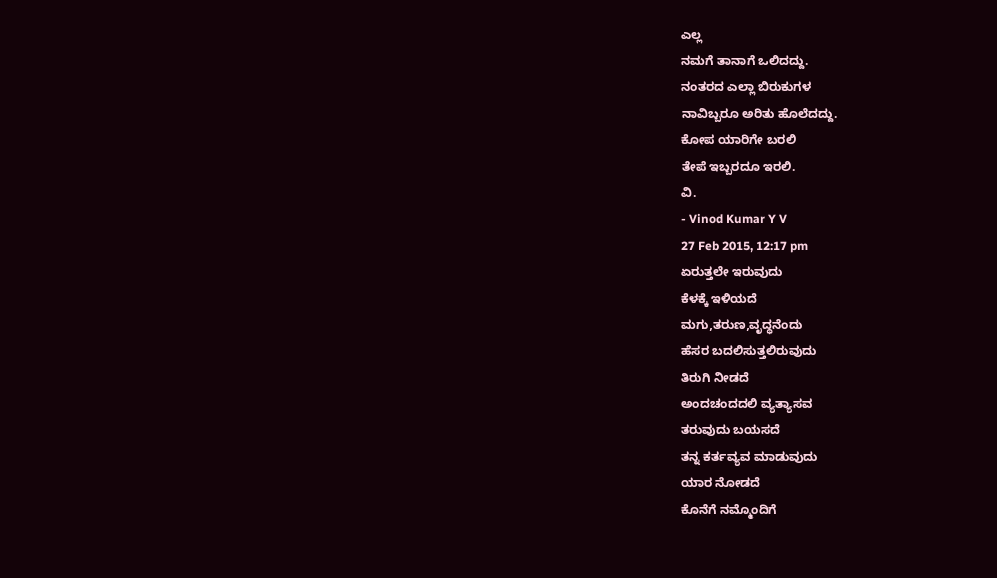ಎಲ್ಲ
ನಮಗೆ ತಾನಾಗೆ ಒಲಿದದ್ದು.
ನಂತರದ ಎಲ್ಲಾ ಬಿರುಕುಗಳ
ನಾವಿಬ್ಬರೂ ಅರಿತು ಹೊಲೆದದ್ದು.
ಕೋಪ ಯಾರಿಗೇ ಬರಲಿ
ತೇಪೆ ಇಬ್ಬರದೂ ಇರಲಿ.
ವಿ.
- Vinod Kumar Y V
27 Feb 2015, 12:17 pm
ಏರುತ್ತಲೇ ಇರುವುದು
ಕೆಳಕ್ಕೆ ಇಳಿಯದೆ
ಮಗು,ತರುಣ,ವೃದ್ಧನೆಂದು
ಹೆಸರ ಬದಲಿಸುತ್ತಲಿರುವುದು
ತಿರುಗಿ ನೀಡದೆ
ಅಂದಚಂದದಲಿ ವ್ಯತ್ಯಾಸವ
ತರುವುದು ಬಯಸದೆ
ತನ್ನ ಕರ್ತವ್ಯವ ಮಾಡುವುದು
ಯಾರ ನೋಡದೆ
ಕೊನೆಗೆ ನಮ್ಮೊಂದಿಗೆ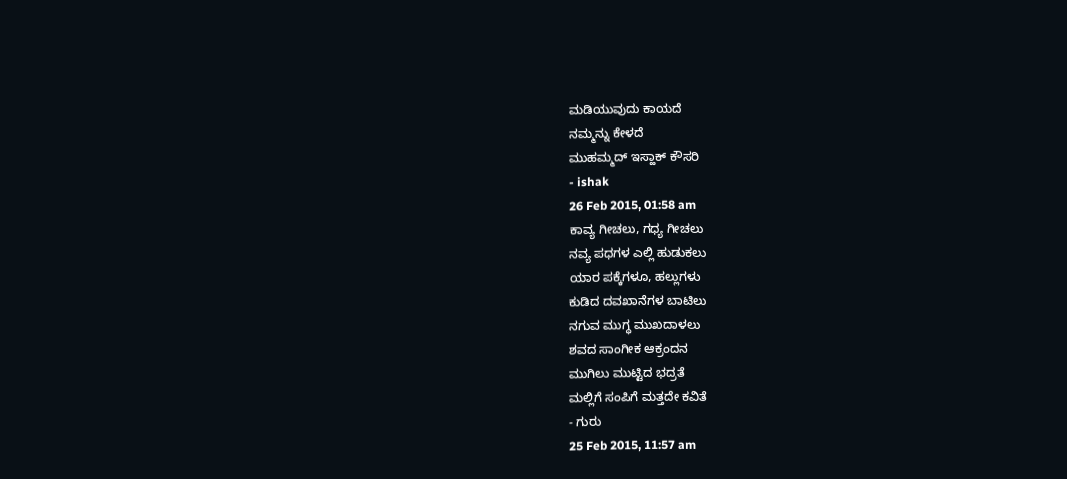ಮಡಿಯುವುದು ಕಾಯದೆ
ನಮ್ಮನ್ನು ಕೇಳದೆ
ಮುಹಮ್ಮದ್ ಇಸ್ಹಾಕ್ ಕೌಸರಿ
- ishak
26 Feb 2015, 01:58 am
ಕಾವ್ಯ ಗೀಚಲು, ಗಧ್ಯ ಗೀಚಲು
ನವ್ಯ ಪಧಗಳ ಎಲ್ಲಿ ಹುಡುಕಲು
ಯಾರ ಪಕ್ಕೆಗಳೂ, ಹಲ್ಲುಗಳು
ಕುಡಿದ ದವಖಾನೆಗಳ ಬಾಟಿಲು
ನಗುವ ಮುಗ್ಧ ಮುಖದಾಳಲು
ಶವದ ಸಾಂಗೀಕ ಆಕ್ರಂದನ
ಮುಗಿಲು ಮುಟ್ಟಿದ ಭದ್ರತೆ
ಮಲ್ಲಿಗೆ ಸಂಪಿಗೆ ಮತ್ತದೇ ಕವಿತೆ
- ಗುರು
25 Feb 2015, 11:57 am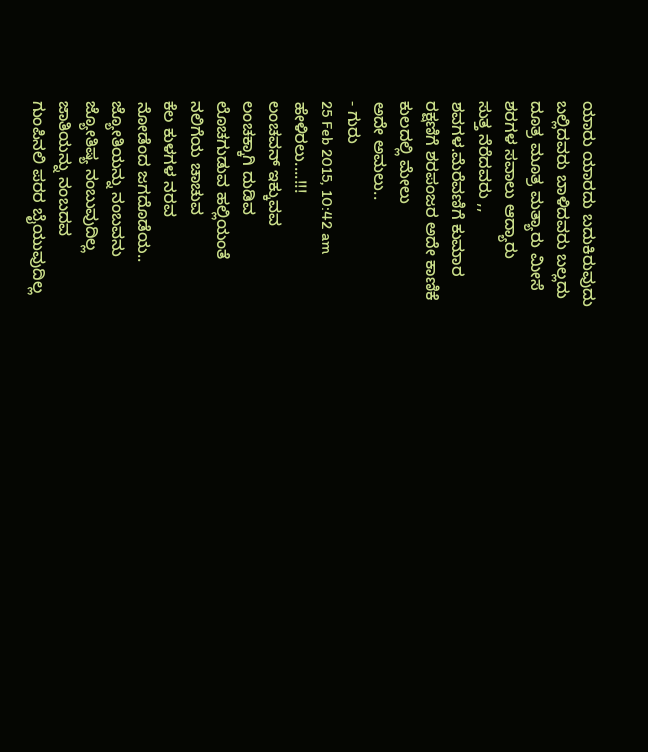ಯಾರು ಯಾರದು ಬದುಕಿರುವುದು
ಬಲ್ಲಿದವರು ಬಾಳಿದವರು ಬಲ್ಲದು
ದೂತ್ರ ಮೂತ್ರ ಮತ್ಯಾರು ಮೀಸೆ
ಶರಗಳ ಸವಾಲು ಆದ್ಯಾರು
ಸುತ್ತ ನೆರೆದವರು ,,
ಶವಗಳ.ಮೆರೆವಣಿಗೆ ಕುಮಾರ
ರಕ್ಷಣಿಗೆ ಶರಪಂಜರ ಅದೇ ಕಾಣಿಕೆ
ಕುಲದಲ್ಲಿ ಮೇಲು
ಅದೇ ಅಮಲು..
- ಗುರು
25 Feb 2015, 10:42 am
ಹೇಳಿರಲು....!!!
ಲಂಚವನ್ ಇಕ್ಕುವವ
ಲಂಚಕ್ಕಾಗಿ ದುಡಿವ
ಲೊಚಗುಡುವ ಹಲ್ಲಿಯಂತೆ
ನಲಿಗೆಯ ಚಾಚುವ
ಕೆಲ ಕುಳಗಳ ನರವ
ನೋಡೆಂದ ಜಗದೊಡೆಯ..
ಜ್ಯೋತಿಯನ್ನು ನಂಬವನು
ಜ್ಯೋತಿಷ್ಯ ನಂಬುವುದಿಲ್ಲ
ಜಾತಿಯನ್ನು ನಂಬದವ
ಗುಂಪಿನಲಿ ಪರರ ಬೈಯುವುದಿಲ್ಲ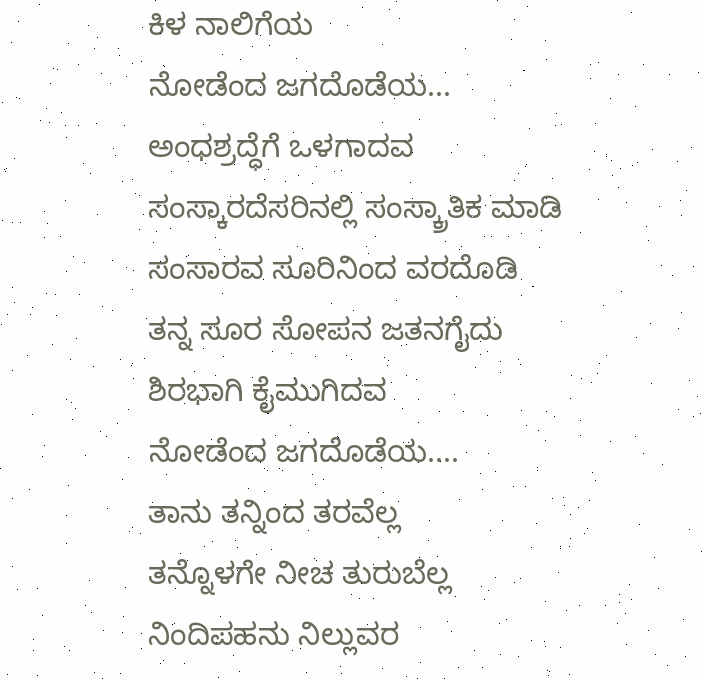ಕಿಳ ನಾಲಿಗೆಯ
ನೋಡೆಂದ ಜಗದೊಡೆಯ...
ಅಂಧಶ್ರದ್ಧೆಗೆ ಒಳಗಾದವ
ಸಂಸ್ಕಾರದೆಸರಿನಲ್ಲಿ ಸಂಸ್ಕ್ರಾತಿಕ ಮಾಡಿ
ಸಂಸಾರವ ಸೂರಿನಿಂದ ವರದೊಡಿ
ತನ್ನ ಸೂರ ಸೋಪನ ಜತನಗೈದು
ಶಿರಭಾಗಿ ಕೈಮುಗಿದವ
ನೋಡೆಂದ ಜಗದೊಡೆಯ....
ತಾನು ತನ್ನಿಂದ ತರವೆಲ್ಲ
ತನ್ನೊಳಗೇ ನೀಚ ತುರುಬೆಲ್ಲ
ನಿಂದಿಪಹನು ನಿಲ್ಲುವರ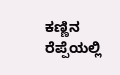ಕಣ್ಣಿನ ರೆಪ್ಪೆಯಲ್ಲಿ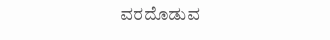ವರದೊಡುವ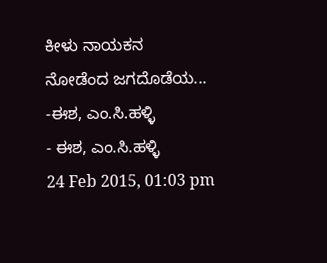ಕೀಳು ನಾಯಕನ
ನೋಡೆಂದ ಜಗದೊಡೆಯ...
-ಈಶ, ಎಂ.ಸಿ.ಹಳ್ಳಿ
- ಈಶ, ಎಂ.ಸಿ.ಹಳ್ಳಿ
24 Feb 2015, 01:03 pm